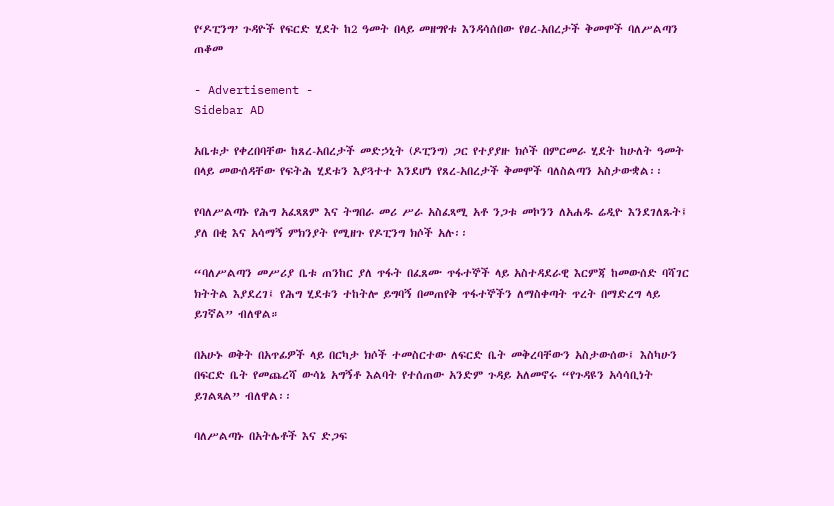የ‘ዶፒንግ’ ጉዳዮች የፍርድ ሂደት ከ2 ዓመት በላይ መዘግየቱ እንዳሳሰበው የፀረ-አበረታች ቅመሞች ባለሥልጣን ጠቆመ

- Advertisement -
Sidebar AD

አቤቱታ የቀረበባቸው ከጸረ-አበረታች መድኃኒት (ዶፒንግ) ጋር የተያያዙ ክሶች በምርመራ ሂደት ከሁለት ዓመት በላይ መውሰዳቸው የፍትሕ ሂደቱን እያጓተተ እንደሆነ የጸረ-አበረታች ቅመሞች ባለስልጣን አስታውቋል፡፡

የባለሥልጣኑ የሕግ አፈጻጸም እና ትግበራ መሪ ሥራ አስፈጻሚ አቶ ንጋቱ መኮንን ለአሐዱ ሬዲዮ እንደገለጹት፤ ያለ በቂ እና አሳማኝ ምክንያት የሚዘጉ የዶፒንግ ክሶች አሉ፡፡

“ባለሥልጣን መሥሪያ ቤቱ ጠንከር ያለ ጥፋት በፈጸሙ ጥፋተኞች ላይ አስተዳደራዊ እርምጃ ከመውሰድ ባሻገር ክትትል እያደረገ፤ የሕግ ሂደቱን ተከትሎ ይግባኝ በመጠየቅ ጥፋተኞችን ለማስቀጣት ጥረት በማድረግ ላይ ይገኛል” ብለዋል።

በአሁኑ ወቅት በአጥፊዎች ላይ በርካታ ክሶች ተመስርተው ለፍርድ ቤት መቅረባቸውን አስታውሰው፤ እስካሁን በፍርድ ቤት የመጨረሻ ውሳኔ አግኝቶ እልባት የተሰጠው አንድም ጉዳይ አለመኖሩ “የጉዳዩን አሳሳቢነት ይገልጻል” ብለዋል፡፡

ባለሥልጣኑ በአትሌቶች እና ድጋፍ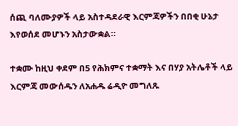ሰጪ ባለሙያዎች ላይ አስተዳደራዊ እርምጃዎችን በበቂ ሁኔታ እየወሰደ መሆኑን አስታውቋል።

ተቋሙ ከዚህ ቀደም በ5 የሕክምና ተቋማት እና በሃያ አትሌቶች ላይ እርምጃ መውሰዱን ለአሐዱ ሬዲዮ መግለጹ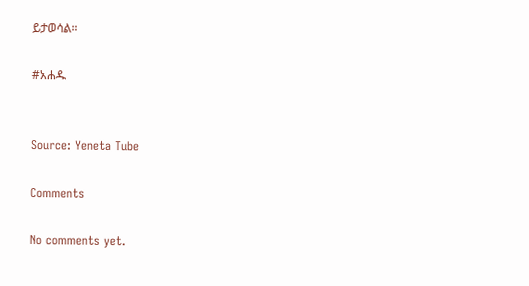ይታወሳል።

#አሐዱ


Source: Yeneta Tube

Comments

No comments yet.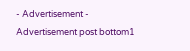- Advertisement -
Advertisement post bottom1